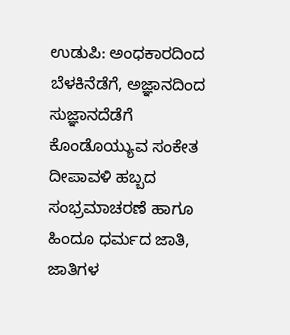ಉಡುಪಿ: ಅಂಧಕಾರದಿಂದ ಬೆಳಕಿನೆಡೆಗೆ, ಅಜ್ಞಾನದಿಂದ ಸುಜ್ಞಾನದೆಡೆಗೆ ಕೊಂಡೊಯ್ಯುವ ಸಂಕೇತ ದೀಪಾವಳಿ ಹಬ್ಬದ ಸಂಭ್ರಮಾಚರಣೆ ಹಾಗೂ ಹಿಂದೂ ಧರ್ಮದ ಜಾತಿ, ಜಾತಿಗಳ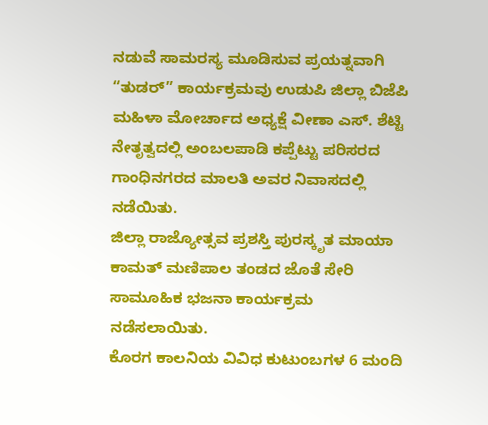ನಡುವೆ ಸಾಮರಸ್ಯ ಮೂಡಿಸುವ ಪ್ರಯತ್ನವಾಗಿ “ತುಡರ್” ಕಾರ್ಯಕ್ರಮವು ಉಡುಪಿ ಜಿಲ್ಲಾ ಬಿಜೆಪಿ ಮಹಿಳಾ ಮೋರ್ಚಾದ ಅಧ್ಯಕ್ಷೆ ವೀಣಾ ಎಸ್. ಶೆಟ್ಟಿ ನೇತೃತ್ವದಲ್ಲಿ ಅಂಬಲಪಾಡಿ ಕಪ್ಪೆಟ್ಟು ಪರಿಸರದ ಗಾಂಧಿನಗರದ ಮಾಲತಿ ಅವರ ನಿವಾಸದಲ್ಲಿ ನಡೆಯಿತು.
ಜಿಲ್ಲಾ ರಾಜ್ಯೋತ್ಸವ ಪ್ರಶಸ್ತಿ ಪುರಸ್ಕೃತ ಮಾಯಾ ಕಾಮತ್ ಮಣಿಪಾಲ ತಂಡದ ಜೊತೆ ಸೇರಿ ಸಾಮೂಹಿಕ ಭಜನಾ ಕಾರ್ಯಕ್ರಮ ನಡೆಸಲಾಯಿತು.
ಕೊರಗ ಕಾಲನಿಯ ವಿವಿಧ ಕುಟುಂಬಗಳ 6 ಮಂದಿ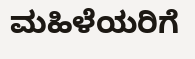ಮಹಿಳೆಯರಿಗೆ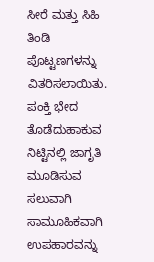ಸೀರೆ ಮತ್ತು ಸಿಹಿ ತಿಂಡಿ ಪೊಟ್ಟಣಗಳನ್ನು ವಿತರಿಸಲಾಯಿತು.
ಪಂಕ್ತಿ ಭೇದ ತೊಡೆದುಹಾಕುವ ನಿಟ್ಟಿನಲ್ಲಿ ಜಾಗೃತಿ ಮೂಡಿಸುವ ಸಲುವಾಗಿ ಸಾಮೂಹಿಕವಾಗಿ ಉಪಹಾರವನ್ನು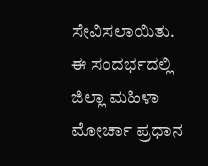ಸೇವಿಸಲಾಯಿತು.
ಈ ಸಂದರ್ಭದಲ್ಲಿ ಜಿಲ್ಲಾ ಮಹಿಳಾ ಮೋರ್ಚಾ ಪ್ರಧಾನ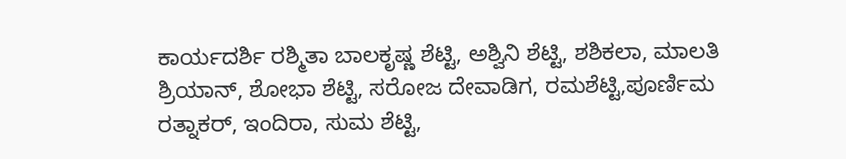ಕಾರ್ಯದರ್ಶಿ ರಶ್ಮಿತಾ ಬಾಲಕೃಷ್ಣ ಶೆಟ್ಟಿ, ಅಶ್ವಿನಿ ಶೆಟ್ಟಿ, ಶಶಿಕಲಾ, ಮಾಲತಿ ಶ್ರಿಯಾನ್, ಶೋಭಾ ಶೆಟ್ಟಿ, ಸರೋಜ ದೇವಾಡಿಗ, ರಮಶೆಟ್ಟಿ,ಪೂರ್ಣಿಮ ರತ್ನಾಕರ್, ಇಂದಿರಾ, ಸುಮ ಶೆಟ್ಟಿ,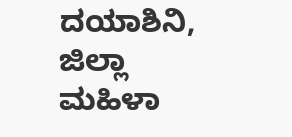ದಯಾಶಿನಿ, ಜಿಲ್ಲಾ ಮಹಿಳಾ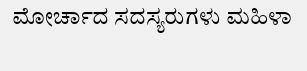ಮೋರ್ಚಾದ ಸದಸ್ಯರುಗಳು ಮಹಿಳಾ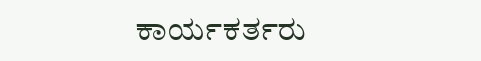ಕಾರ್ಯಕರ್ತರು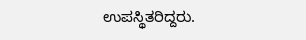ಉಪಸ್ಥಿತರಿದ್ದರು.